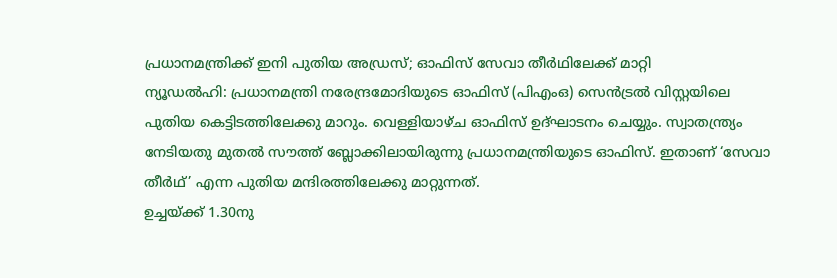പ്രധാനമന്ത്രിക്ക് ഇനി പുതിയ അഡ്രസ്; ഓഫിസ് സേവാ തീർഥിലേക്ക് മാറ്റി
ന്യൂഡൽഹി: പ്രധാനമന്ത്രി നരേന്ദ്രമോദിയുടെ ഓഫിസ് (പിഎംഒ) സെൻട്രൽ വിസ്റ്റയിലെ പുതിയ കെട്ടിടത്തിലേക്കു മാറും. വെള്ളിയാഴ്ച ഓഫിസ് ഉദ്ഘാടനം ചെയ്യും. സ്വാതന്ത്ര്യം നേടിയതു മുതൽ സൗത്ത് ബ്ലോക്കിലായിരുന്നു പ്രധാനമന്ത്രിയുടെ ഓഫിസ്. ഇതാണ് ‘സേവാ തീർഥ്’ എന്ന പുതിയ മന്ദിരത്തിലേക്കു മാറ്റുന്നത്.
ഉച്ചയ്ക്ക് 1.30നു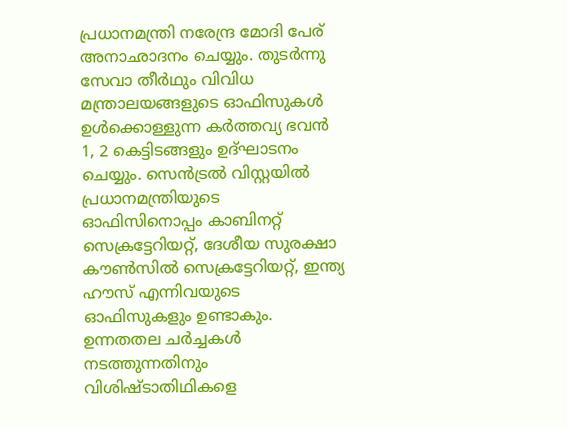പ്രധാനമന്ത്രി നരേന്ദ്ര മോദി പേര് അനാഛാദനം ചെയ്യും. തുടർന്നു സേവാ തീർഥും വിവിധ മന്ത്രാലയങ്ങളുടെ ഓഫിസുകൾ ഉൾക്കൊള്ളുന്ന കർത്തവ്യ ഭവൻ 1, 2 കെട്ടിടങ്ങളും ഉദ്ഘാടനം ചെയ്യും. സെൻട്രൽ വിസ്റ്റയിൽ പ്രധാനമന്ത്രിയുടെ ഓഫിസിനൊപ്പം കാബിനറ്റ് സെക്രട്ടേറിയറ്റ്, ദേശീയ സുരക്ഷാ കൗൺസിൽ സെക്രട്ടേറിയറ്റ്, ഇന്ത്യ ഹൗസ് എന്നിവയുടെ ഓഫിസുകളും ഉണ്ടാകും.
ഉന്നതതല ചർച്ചകൾ നടത്തുന്നതിനും വിശിഷ്ടാതിഥികളെ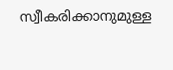സ്വീകരിക്കാനുമുള്ള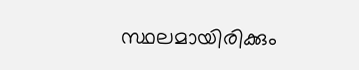സ്ഥലമായിരിക്കും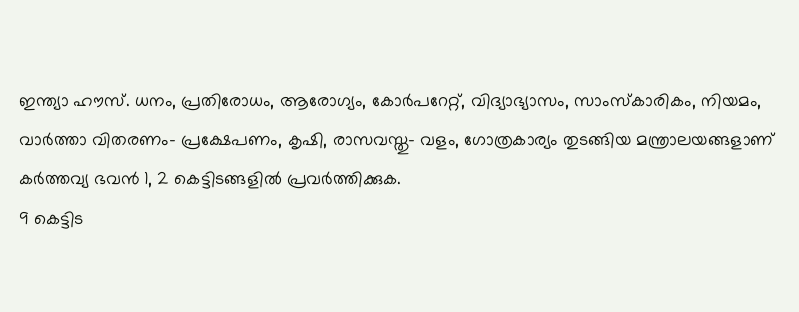ഇന്ത്യാ ഹൗസ്. ധനം, പ്രതിരോധം, ആരോഗ്യം, കോർപറേറ്റ്, വിദ്യാഭ്യാസം, സാംസ്കാരികം, നിയമം, വാർത്താ വിതരണം- പ്രക്ഷേപണം, കൃഷി, രാസവസ്തു- വളം, ഗോത്രകാര്യം തുടങ്ങിയ മന്ത്രാലയങ്ങളാണ് കർത്തവ്യ ഭവൻ 1, 2 കെട്ടിടങ്ങളിൽ പ്രവർത്തിക്കുക.
9 കെട്ടിട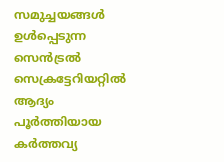സമുച്ചയങ്ങൾ ഉൾപ്പെടുന്ന സെൻട്രൽ സെക്രട്ടേറിയറ്റിൽ ആദ്യം പൂർത്തിയായ കർത്തവ്യ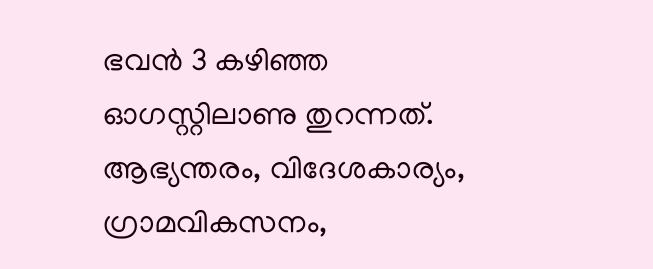ഭവൻ 3 കഴിഞ്ഞ ഓഗസ്റ്റിലാണു തുറന്നത്. ആഭ്യന്തരം, വിദേശകാര്യം, ഗ്രാമവികസനം,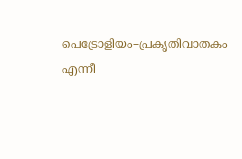പെട്രോളിയം–പ്രകൃതിവാതകം എന്നീ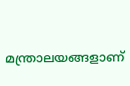മന്ത്രാലയങ്ങളാണ്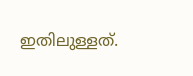ഇതിലുള്ളത്.